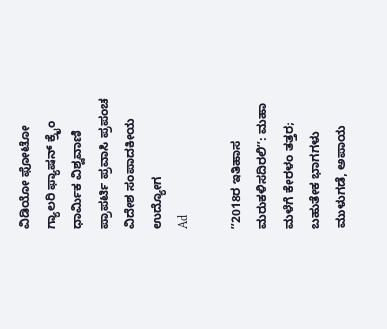ವಿಡಿಯೋ ಫೋಟೋ ಗ್ಯಾಲರಿ ಫ್ಯಾಷನ್ ಕ್ರೈಂ ಧಾರ್ಮಿಕ ವಿಶ್ವವಾಣಿ ಪ್ರಾಪರ್ಟಿ ಪ್ರವಾಸಿ ಪ್ರಪಂಚ ವಿದೇಶ ಸಂಪಾದಕೀಯ ಉದ್ಯೋಗ
Ad

ʼʼ2018ರ ಇತಿಹಾಸ ಮರುಕಳಿಸದಿರಲಿʼʼ: ಮಹಾ ಮಳೆಗೆ ಕೇರಳಂ ತತ್ತರ; ಬಹುತೇಕ ಭಾಗಗಳು ಮುಳುಗಡೆ, ಅಪಾಯ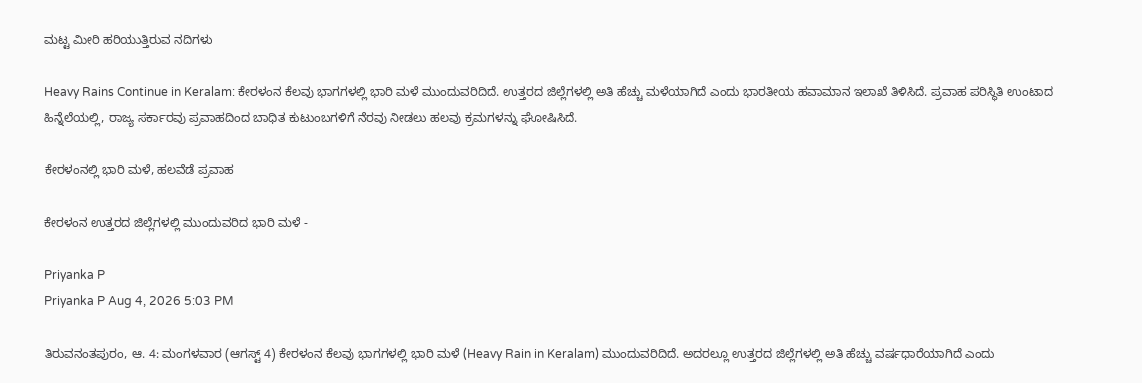ಮಟ್ಟ ಮೀರಿ ಹರಿಯುತ್ತಿರುವ ನದಿಗಳು

Heavy Rains Continue in Keralam: ಕೇರಳಂನ ಕೆಲವು ಭಾಗಗಳಲ್ಲಿ ಭಾರಿ ಮಳೆ ಮುಂದುವರಿದಿದೆ. ಉತ್ತರದ ಜಿಲ್ಲೆಗಳಲ್ಲಿ ಅತಿ ಹೆಚ್ಚು ಮಳೆಯಾಗಿದೆ ಎಂದು ಭಾರತೀಯ ಹವಾಮಾನ ಇಲಾಖೆ ತಿಳಿಸಿದೆ. ಪ್ರವಾಹ ಪರಿಸ್ಥಿತಿ ಉಂಟಾದ ಹಿನ್ನೆಲೆಯಲ್ಲಿ, ರಾಜ್ಯ ಸರ್ಕಾರವು ಪ್ರವಾಹದಿಂದ ಬಾಧಿತ ಕುಟುಂಬಗಳಿಗೆ ನೆರವು ನೀಡಲು ಹಲವು ಕ್ರಮಗಳನ್ನು ಘೋಷಿಸಿದೆ.

ಕೇರಳಂನಲ್ಲಿ ಭಾರಿ ಮಳೆ, ಹಲವೆಡೆ ಪ್ರವಾಹ

ಕೇರಳಂನ ಉತ್ತರದ ಜಿಲ್ಲೆಗಳಲ್ಲಿ ಮುಂದುವರಿದ ಭಾರಿ ಮಳೆ -

Priyanka P
Priyanka P Aug 4, 2026 5:03 PM

ತಿರುವನಂತಪುರಂ, ಆ. 4: ಮಂಗಳವಾರ (ಆಗಸ್ಟ್‌ 4) ಕೇರಳಂನ ಕೆಲವು ಭಾಗಗಳಲ್ಲಿ ಭಾರಿ ಮಳೆ (Heavy Rain in Keralam) ಮುಂದುವರಿದಿದೆ. ಅದರಲ್ಲೂ ಉತ್ತರದ ಜಿಲ್ಲೆಗಳಲ್ಲಿ ಅತಿ ಹೆಚ್ಚು ವರ್ಷಧಾರೆಯಾಗಿದೆ ಎಂದು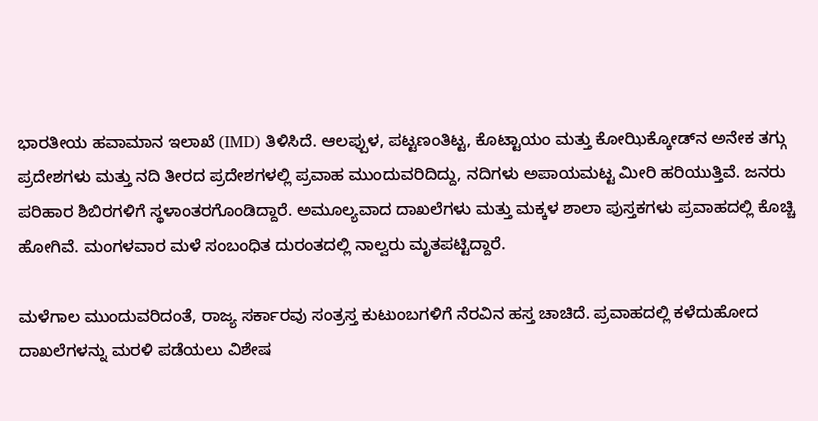ಭಾರತೀಯ ಹವಾಮಾನ ಇಲಾಖೆ (IMD) ತಿಳಿಸಿದೆ. ಆಲಪ್ಪುಳ, ಪಟ್ಟಣಂತಿಟ್ಟ, ಕೊಟ್ಟಾಯಂ ಮತ್ತು ಕೋಝಿಕ್ಕೋಡ್‌ನ ಅನೇಕ ತಗ್ಗು ಪ್ರದೇಶಗಳು ಮತ್ತು ನದಿ ತೀರದ ಪ್ರದೇಶಗಳಲ್ಲಿ ಪ್ರವಾಹ ಮುಂದುವರಿದಿದ್ದು, ನದಿಗಳು ಅಪಾಯಮಟ್ಟ ಮೀರಿ ಹರಿಯುತ್ತಿವೆ. ಜನರು ಪರಿಹಾರ ಶಿಬಿರಗಳಿಗೆ ಸ್ಥಳಾಂತರಗೊಂಡಿದ್ದಾರೆ. ಅಮೂಲ್ಯವಾದ ದಾಖಲೆಗಳು ಮತ್ತು ಮಕ್ಕಳ ಶಾಲಾ ಪುಸ್ತಕಗಳು ಪ್ರವಾಹದಲ್ಲಿ ಕೊಚ್ಚಿ ಹೋಗಿವೆ. ಮಂಗಳವಾರ ಮಳೆ ಸಂಬಂಧಿತ ದುರಂತದಲ್ಲಿ ನಾಲ್ವರು ಮೃತಪಟ್ಟಿದ್ದಾರೆ.

ಮಳೆಗಾಲ ಮುಂದುವರಿದಂತೆ, ರಾಜ್ಯ ಸರ್ಕಾರವು ಸಂತ್ರಸ್ತ ಕುಟುಂಬಗಳಿಗೆ ನೆರವಿನ ಹಸ್ತ ಚಾಚಿದೆ. ಪ್ರವಾಹದಲ್ಲಿ ಕಳೆದುಹೋದ ದಾಖಲೆಗಳನ್ನು ಮರಳಿ ಪಡೆಯಲು ವಿಶೇಷ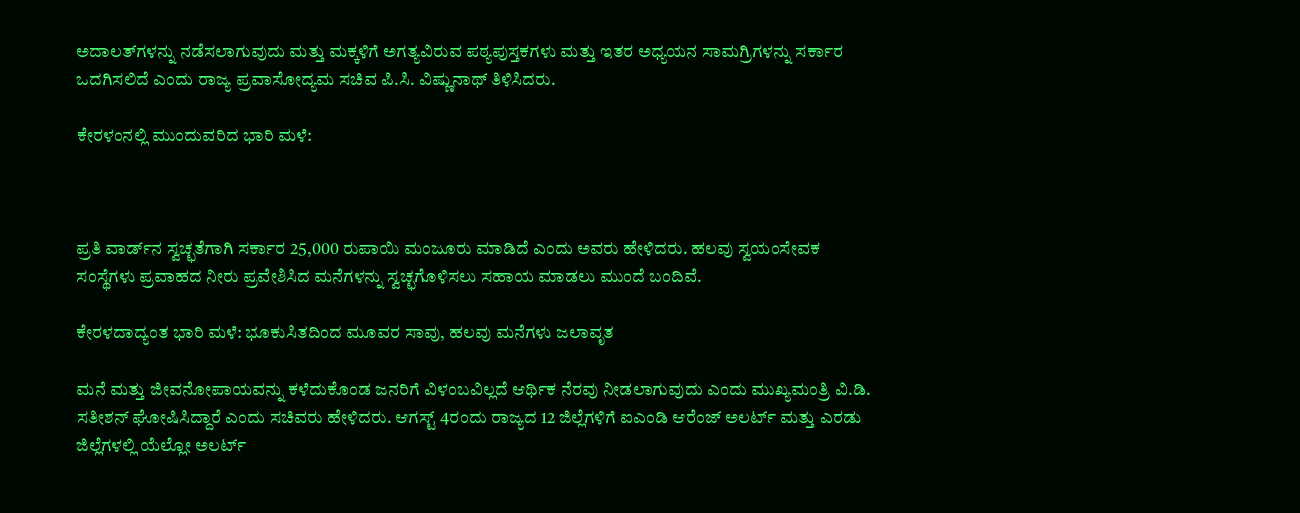ಅದಾಲತ್‌ಗಳನ್ನು ನಡೆಸಲಾಗುವುದು ಮತ್ತು ಮಕ್ಕಳಿಗೆ ಅಗತ್ಯವಿರುವ ಪಠ್ಯಪುಸ್ತಕಗಳು ಮತ್ತು ಇತರ ಅಧ್ಯಯನ ಸಾಮಗ್ರಿಗಳನ್ನು ಸರ್ಕಾರ ಒದಗಿಸಲಿದೆ ಎಂದು ರಾಜ್ಯ ಪ್ರವಾಸೋದ್ಯಮ ಸಚಿವ ಪಿ.ಸಿ. ವಿಷ್ಣುನಾಥ್ ತಿಳಿಸಿದರು.

ಕೇರಳಂನಲ್ಲಿ ಮುಂದುವರಿದ ಭಾರಿ ಮಳೆ:



ಪ್ರತಿ ವಾರ್ಡ್‌ನ ಸ್ವಚ್ಛತೆಗಾಗಿ ಸರ್ಕಾರ 25,000 ರುಪಾಯಿ ಮಂಜೂರು ಮಾಡಿದೆ ಎಂದು ಅವರು ಹೇಳಿದರು. ಹಲವು ಸ್ವಯಂಸೇವಕ ಸಂಸ್ಥೆಗಳು ಪ್ರವಾಹದ ನೀರು ಪ್ರವೇಶಿಸಿದ ಮನೆಗಳನ್ನು ಸ್ವಚ್ಛಗೊಳಿಸಲು ಸಹಾಯ ಮಾಡಲು ಮುಂದೆ ಬಂದಿವೆ.

ಕೇರಳದಾದ್ಯಂತ ಭಾರಿ ಮಳೆ: ಭೂಕುಸಿತದಿಂದ ಮೂವರ ಸಾವು, ಹಲವು ಮನೆಗಳು ಜಲಾವೃತ

ಮನೆ ಮತ್ತು ಜೀವನೋಪಾಯವನ್ನು ಕಳೆದುಕೊಂಡ ಜನರಿಗೆ ವಿಳಂಬವಿಲ್ಲದೆ ಆರ್ಥಿಕ ನೆರವು ನೀಡಲಾಗುವುದು ಎಂದು ಮುಖ್ಯಮಂತ್ರಿ ವಿ.ಡಿ. ಸತೀಶನ್‌ ಘೋಷಿಸಿದ್ದಾರೆ ಎಂದು ಸಚಿವರು ಹೇಳಿದರು. ಆಗಸ್ಟ್ 4ರಂದು ರಾಜ್ಯದ 12 ಜಿಲ್ಲೆಗಳಿಗೆ ಐಎಂಡಿ ಆರೆಂಜ್ ಅಲರ್ಟ್ ಮತ್ತು ಎರಡು ಜಿಲ್ಲೆಗಳಲ್ಲಿ ಯೆಲ್ಲೋ ಅಲರ್ಟ್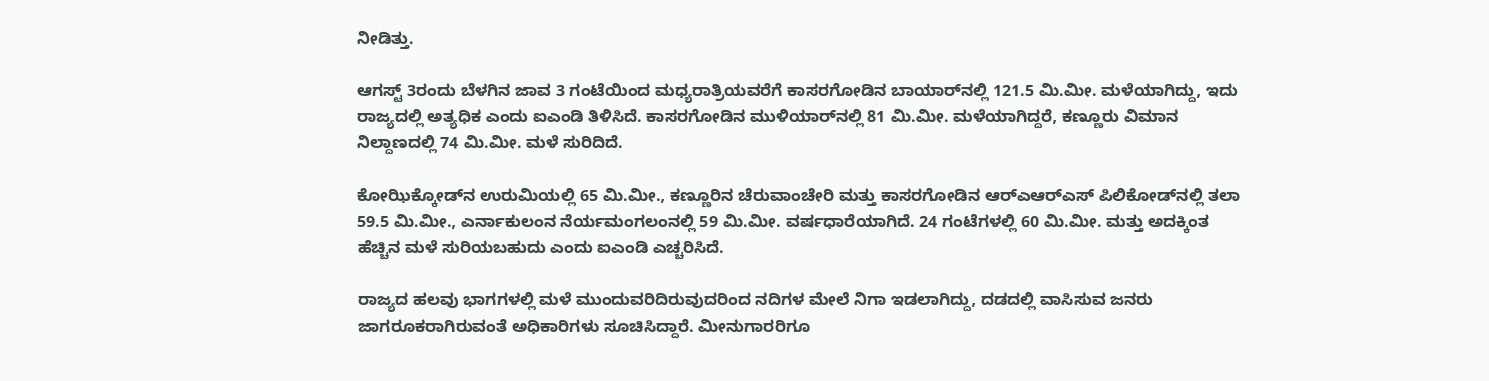ನೀಡಿತ್ತು.

ಆಗಸ್ಟ್ 3ರಂದು ಬೆಳಗಿನ ಜಾವ 3 ಗಂಟೆಯಿಂದ ಮಧ್ಯರಾತ್ರಿಯವರೆಗೆ ಕಾಸರಗೋಡಿನ ಬಾಯಾರ್‌ನಲ್ಲಿ 121.5 ಮಿ.ಮೀ. ಮಳೆಯಾಗಿದ್ದು, ಇದು ರಾಜ್ಯದಲ್ಲಿ ಅತ್ಯಧಿಕ ಎಂದು ಐಎಂಡಿ ತಿಳಿಸಿದೆ. ಕಾಸರಗೋಡಿನ ಮುಳಿಯಾರ್‌ನಲ್ಲಿ 81 ಮಿ.ಮೀ. ಮಳೆಯಾಗಿದ್ದರೆ, ಕಣ್ಣೂರು ವಿಮಾನ ನಿಲ್ದಾಣದಲ್ಲಿ 74 ಮಿ.ಮೀ. ಮಳೆ ಸುರಿದಿದೆ.

ಕೋಝಿಕ್ಕೋಡ್‌ನ ಉರುಮಿಯಲ್ಲಿ 65 ಮಿ.ಮೀ., ಕಣ್ಣೂರಿನ ಚೆರುವಾಂಚೇರಿ ಮತ್ತು ಕಾಸರಗೋಡಿನ ಆರ್‌ಎಆರ್‌ಎಸ್ ಪಿಲಿಕೋಡ್‌ನಲ್ಲಿ ತಲಾ 59.5 ಮಿ.ಮೀ., ಎರ್ನಾಕುಲಂನ ನೆರ್ಯಮಂಗಲಂನಲ್ಲಿ 59 ಮಿ.ಮೀ. ವರ್ಷಧಾರೆಯಾಗಿದೆ. 24 ಗಂಟೆಗಳಲ್ಲಿ 60 ಮಿ.ಮೀ. ಮತ್ತು ಅದಕ್ಕಿಂತ ಹೆಚ್ಚಿನ ಮಳೆ ಸುರಿಯಬಹುದು ಎಂದು ಐಎಂಡಿ ಎಚ್ಚರಿಸಿದೆ.

ರಾಜ್ಯದ ಹಲವು ಭಾಗಗಳಲ್ಲಿ ಮಳೆ ಮುಂದುವರಿದಿರುವುದರಿಂದ ನದಿಗಳ ಮೇಲೆ ನಿಗಾ ಇಡಲಾಗಿದ್ದು, ದಡದಲ್ಲಿ ವಾಸಿಸುವ ಜನರು ಜಾಗರೂಕರಾಗಿರುವಂತೆ ಅಧಿಕಾರಿಗಳು ಸೂಚಿಸಿದ್ದಾರೆ. ಮೀನುಗಾರರಿಗೂ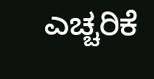ಎಚ್ಚರಿಕೆ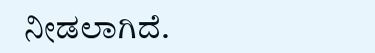ನೀಡಲಾಗಿದೆ.